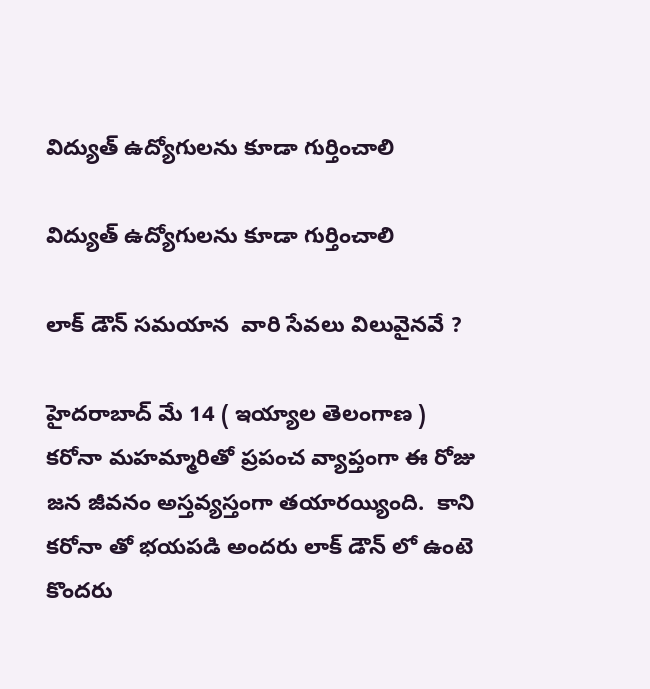విద్యుత్ ఉద్యోగులను కూడా గుర్తించాలి

విద్యుత్ ఉద్యోగులను కూడా గుర్తించాలి

లాక్ డౌన్ సమయాన  వారి సేవలు విలువైనవే ?

హైదరాబాద్ మే 14 ( ఇయ్యాల తెలంగాణ ) కరోనా మహమ్మారితో ప్రపంచ వ్యాప్తంగా ఈ రోజు జన జీవనం అస్తవ్యస్తంగా తయారయ్యింది.  కాని కరోనా తో భయపడి అందరు లాక్ డౌన్ లో ఉంటె కొందరు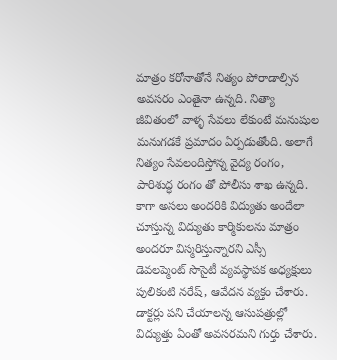మాత్రం కరోనాతోనే నిత్యం పోరాడాల్సిన అవసరం ఎంతైనా ఉన్నది. నిత్యా జీవితంలో వాళ్ళ సేవలు లేకుంటే మనుషుల మనుగడకే ప్రమాదం ఏర్పడుతోంది. అలాగే నిత్యం సేవలందిస్తోన్న వైద్య రంగం, పారిశుద్ధ రంగం తో పోలీసు శాఖ ఉన్నది. కాగా అసలు అందరికి విద్యుతు అందేలా చూస్తున్న విద్యుతు కార్మికులను మాత్రం అందరూ విస్మరిస్తున్నారని ఎస్సీ   డెవలప్మెంట్ సొసైటీ వ్యవస్థాపక అధ్యక్షులు పులికంటి నరేష్, ఆవేదన వ్యక్తం చేశారు. డాక్టర్లు పని చేయాలన్న ఆసుపత్రుల్లో విద్యుత్తు ఏంతో అవసరమని గుర్తు చేశారు.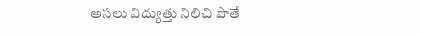అసలు విద్యుత్తు నిలిచి పొతే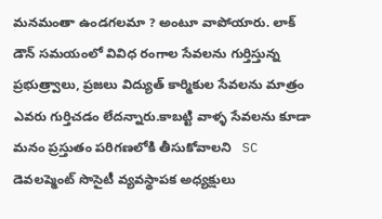మనమంతా ఉండగలమా ? అంటూ వాపోయారు. లాక్ డౌన్ సమయంలో వివిధ రంగాల సేవలను గుర్తిస్తున్న ప్రభుత్ర్వాలు, ప్రజలు విద్యుత్ కార్మికుల సేవలను మాత్రం ఎవరు గుర్తిచడం లేదన్నారు.కాబట్టి వాళ్ళ సేవలను కూడా మనం ప్రస్తుతం పరిగణలోకి తీసుకోవాలని   SC డెవలప్మెంట్ సొసైటీ వ్యవస్థాపక అధ్యక్షులు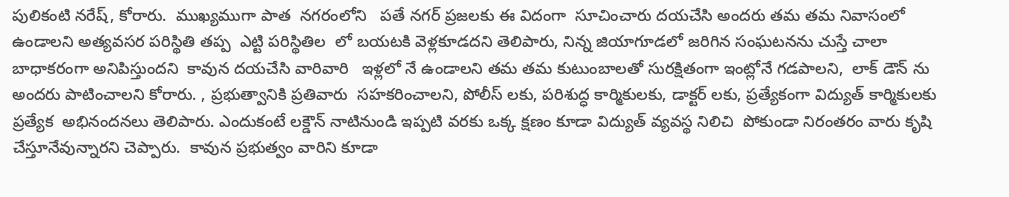పులికంటి నరేష్, కోరారు.  ముఖ్యముగా పాత  నగరంలోని   పతే నగర్ ప్రజలకు ఈ విదంగా  సూచించారు దయచేసి అందరు తమ తమ నివాసంలో ఉండాలని అత్యవసర పరిస్థితి తప్ప  ఎట్టి పరిస్థితిల  లో బయటకి వెళ్లకూడదని తెలిపారు, నిన్న జియాగూడలో జరిగిన సంఘటనను చుస్తే చాలా బాధాకరంగా అనిపిస్తుందని  కావున దయచేసి వారివారి   ఇళ్లలో నే ఉండాలని తమ తమ కుటుంబాలతో సురక్షితంగా ఇంట్లోనే గడపాలని,  లాక్ డౌన్ ను  అందరు పాటించాలని కోరారు. , ప్రభుత్వానికి ప్రతివారు  సహకరించాలని, పోలీస్ లకు, పరిశుద్ధ కార్మికులకు, డాక్టర్ లకు, ప్రత్యేకంగా విద్యుత్ కార్మికులకు ప్రత్యేక  అభినందనలు తెలిపారు. ఎందుకంటే లక్డౌన్ నాటినుండి ఇప్పటి వరకు ఒక్క క్షణం కూడా విద్యుత్ వ్యవస్థ నిలిచి  పోకుండా నిరంతరం వారు కృషి చేస్తూనేవున్నారని చెప్పారు.  కావున ప్రభుత్వం వారిని కూడా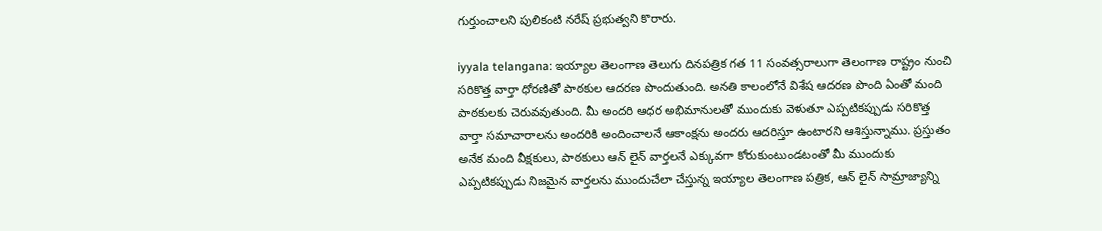గుర్తుంచాలని పులికంటి నరేష్ ప్రభుత్వని కొరారు.

iyyala telangana: ఇయ్యాల తెలంగాణ తెలుగు దినపత్రిక గత 11 సంవత్సరాలుగా తెలంగాణ రాష్ట్రం నుంచి సరికొత్త వార్తా ధోరణితో పాఠకుల ఆదరణ పొందుతుంది. అనతి కాలంలోనే విశేష ఆదరణ పొంది ఏంతో మంది పాఠకులకు చెరువవుతుంది. మీ అందరి ఆధర అభిమానులతో ముందుకు వెళుతూ ఎప్పటికప్పుడు సరికొత్త వార్తా సమాచారాలను అందరికి అందించాలనే ఆకాంక్షను అందరు ఆదరిస్తూ ఉంటారని ఆశిస్తున్నాము. ప్రస్తుతం అనేక మంది వీక్షకులు, పాఠకులు ఆన్ లైన్ వార్తలనే ఎక్కువగా కోరుకుంటుండటంతో మీ ముందుకు ఎప్పటికప్పుడు నిజమైన వార్తలను ముందుచేలా చేస్తున్న ఇయ్యాల తెలంగాణ పత్రిక, ఆన్ లైన్ సామ్రాజ్యాన్ని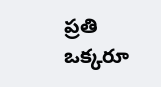ప్రతి ఒక్కరూ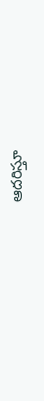ఆదరిస్తూ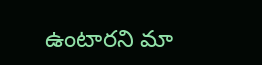ఉంటారని మా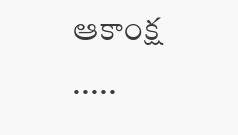ఆకాంక్ష .....